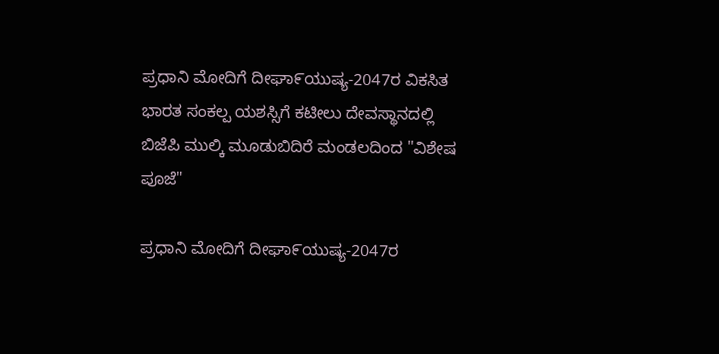ಪ್ರಧಾನಿ ಮೋದಿಗೆ ದೀಘಾ೯ಯುಷ್ಯ-2047ರ ವಿಕಸಿತ ಭಾರತ ಸಂಕಲ್ಪ ಯಶಸ್ಸಿಗೆ ಕಟೀಲು ದೇವಸ್ಥಾನದಲ್ಲಿ ಬಿಜೆಪಿ ಮುಲ್ಕಿ ಮೂಡುಬಿದಿರೆ ಮಂಡಲದಿಂದ "ವಿಶೇಷ ಪೂಜೆ"

ಪ್ರಧಾನಿ ಮೋದಿಗೆ ದೀಘಾ೯ಯುಷ್ಯ-2047ರ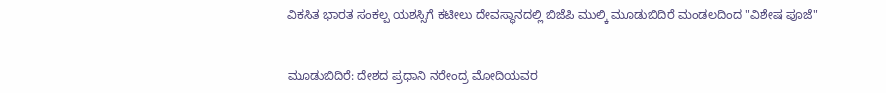ವಿಕಸಿತ ಭಾರತ ಸಂಕಲ್ಪ ಯಶಸ್ಸಿಗೆ ಕಟೀಲು ದೇವಸ್ಥಾನದಲ್ಲಿ ಬಿಜೆಪಿ ಮುಲ್ಕಿ ಮೂಡುಬಿದಿರೆ ಮಂಡಲದಿಂದ "ವಿಶೇಷ ಪೂಜೆ"


ಮೂಡುಬಿದಿರೆ: ದೇಶದ ಪ್ರಧಾನಿ ನರೇಂದ್ರ ಮೋದಿಯವರ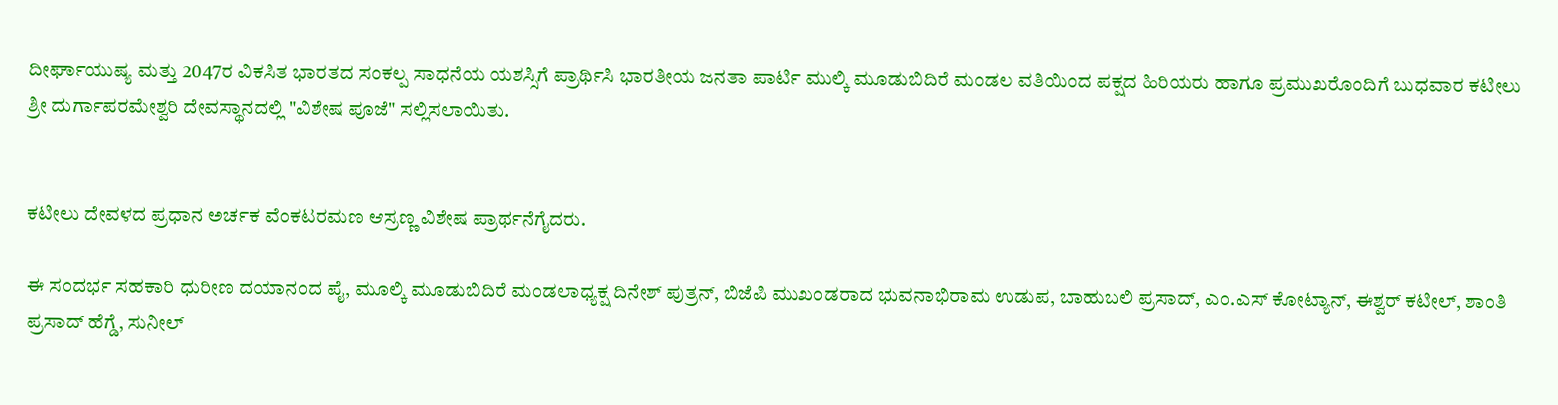ದೀರ್ಘಾಯುಷ್ಯ ಮತ್ತು 2047ರ ವಿಕಸಿತ ಭಾರತದ ಸಂಕಲ್ಪ ಸಾಧನೆಯ ಯಶಸ್ಸಿಗೆ ಪ್ರಾರ್ಥಿಸಿ ಭಾರತೀಯ ಜನತಾ ಪಾರ್ಟಿ ಮುಲ್ಕಿ ಮೂಡುಬಿದಿರೆ ಮಂಡಲ ವತಿಯಿಂದ ಪಕ್ಷದ ಹಿರಿಯರು ಹಾಗೂ ಪ್ರಮುಖರೊಂದಿಗೆ ಬುಧವಾರ ಕಟೀಲು ಶ್ರೀ ದುರ್ಗಾಪರಮೇಶ್ವರಿ ದೇವಸ್ಥಾನದಲ್ಲಿ "ವಿಶೇಷ ಪೂಜೆ" ಸಲ್ಲಿಸಲಾಯಿತು.


ಕಟೀಲು ದೇವಳದ ಪ್ರಧಾನ ಅರ್ಚಕ ವೆಂಕಟರಮಣ ಆಸ್ರಣ್ಣ ವಿಶೇಷ ಪ್ರಾರ್ಥನೆಗೈದರು.

ಈ ಸಂದರ್ಭ ಸಹಕಾರಿ ಧುರೀಣ ದಯಾನಂದ ಪೈ, ಮೂಲ್ಕಿ ಮೂಡುಬಿದಿರೆ ಮಂಡಲಾಧ್ಯಕ್ಷ ದಿನೇಶ್ ಪುತ್ರನ್, ಬಿಜೆಪಿ ಮುಖಂಡರಾದ ಭುವನಾಭಿರಾಮ ಉಡುಪ, ಬಾಹುಬಲಿ ಪ್ರಸಾದ್, ಎಂ.ಎಸ್ ಕೋಟ್ಯಾನ್, ಈಶ್ವರ್ ಕಟೀಲ್, ಶಾಂತಿ ಪ್ರಸಾದ್ ಹೆಗ್ಡೆ, ಸುನೀಲ್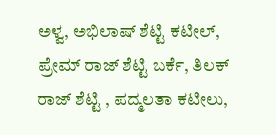ಅಳ್ವ, ಅಭಿಲಾಷ್ ಶೆಟ್ಟಿ ಕಟೀಲ್, ಪ್ರೇಮ್ ರಾಜ್ ಶೆಟ್ಟಿ ಬರ್ಕೆ, ತಿಲಕ್ ರಾಜ್ ಶೆಟ್ಟಿ , ಪದ್ಮಲತಾ ಕಟೀಲು,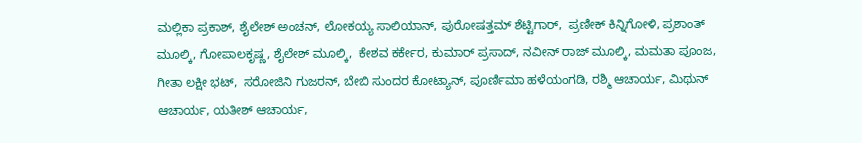ಮಲ್ಲಿಕಾ ಪ್ರಕಾಶ್, ಶೈಲೇಶ್ ಅಂಚನ್, ಲೋಕಯ್ಯ ಸಾಲಿಯಾನ್, ಪುರೋಷತ್ತಮ್ ಶೆಟ್ಟಿಗಾರ್,  ಪ್ರಣೀಕ್ ಕಿನ್ನಿಗೋಳಿ, ಪ್ರಶಾಂತ್ ಮೂಲ್ಕಿ, ಗೋಪಾಲಕೃಷ್ಣ, ಶೈಲೇಶ್ ಮೂಲ್ಕಿ,  ಕೇಶವ ಕರ್ಕೇರ, ಕುಮಾರ್ ಪ್ರಸಾದ್, ನವೀನ್ ರಾಜ್ ಮೂಲ್ಕಿ, ಮಮತಾ ಪೂಂಜ, ಗೀತಾ ಲಕ್ಷೀ ಭಟ್,  ಸರೋಜಿನಿ ಗುಜರನ್, ಬೇಬಿ ಸುಂದರ ಕೋಟ್ಯಾನ್, ಪೂರ್ಣಿಮಾ ಹಳೆಯಂಗಡಿ, ರಶ್ಮಿ ಆಚಾರ್ಯ, ಮಿಥುನ್ ಆಚಾರ್ಯ, ಯತೀಶ್ ಆಚಾರ್ಯ,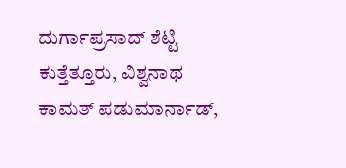ದುರ್ಗಾಪ್ರಸಾದ್ ಶೆಟ್ಟಿ ಕುತ್ತೆತ್ತೂರು, ವಿಶ್ವನಾಥ ಕಾಮತ್ ಪಡುಮಾರ್ನಾಡ್,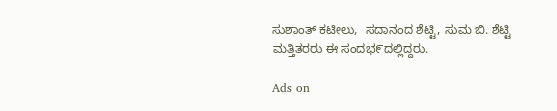ಸುಶಾಂತ್ ಕಟೀಲು,  ಸದಾನಂದ ಶೆಟ್ಟಿ, ಸುಮ ಬಿ. ಶೆಟ್ಟಿ  ಮತ್ತಿತರರು ಈ ಸಂದಭ೯ದಲ್ಲಿದ್ದರು.

Ads on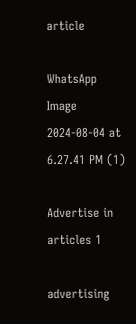article

WhatsApp Image 2024-08-04 at 6.27.41 PM (1)

Advertise in articles 1

advertising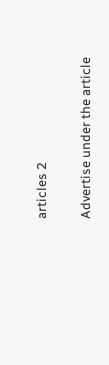articles 2

Advertise under the article